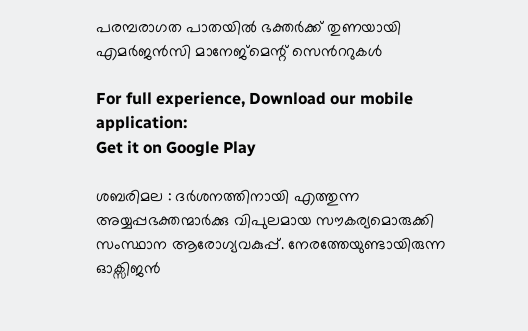പരമ്പരാഗത പാതയിൽ ഭക്തർക്ക് തുണയായി എമര്‍ജന്‍സി മാനേജ്മെന്റ് സെന്‍ററുകള്‍

For full experience, Download our mobile application:
Get it on Google Play

ശബരിമല : ദര്‍ശനത്തിനായി എത്തുന്ന അയ്യപ്പഭക്തന്മാര്‍ക്കു വിപുലമായ സൗകര്യമൊരുക്കി സംസ്ഥാന ആരോഗ്യവകുപ്പ്. നേരത്തേയുണ്ടായിരുന്ന ഓക്സിജന്‍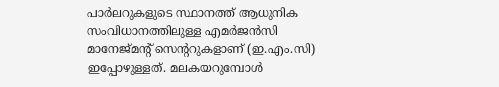പാര്‍ലറുകളുടെ സ്ഥാനത്ത് ആധുനിക സംവിധാനത്തിലുള്ള എമര്‍ജന്‍സി മാനേജ്മന്റ് സെന്‍ററുകളാണ് (ഇ.എം.സി) ഇപ്പോഴുള്ളത്. മലകയറുമ്പോള്‍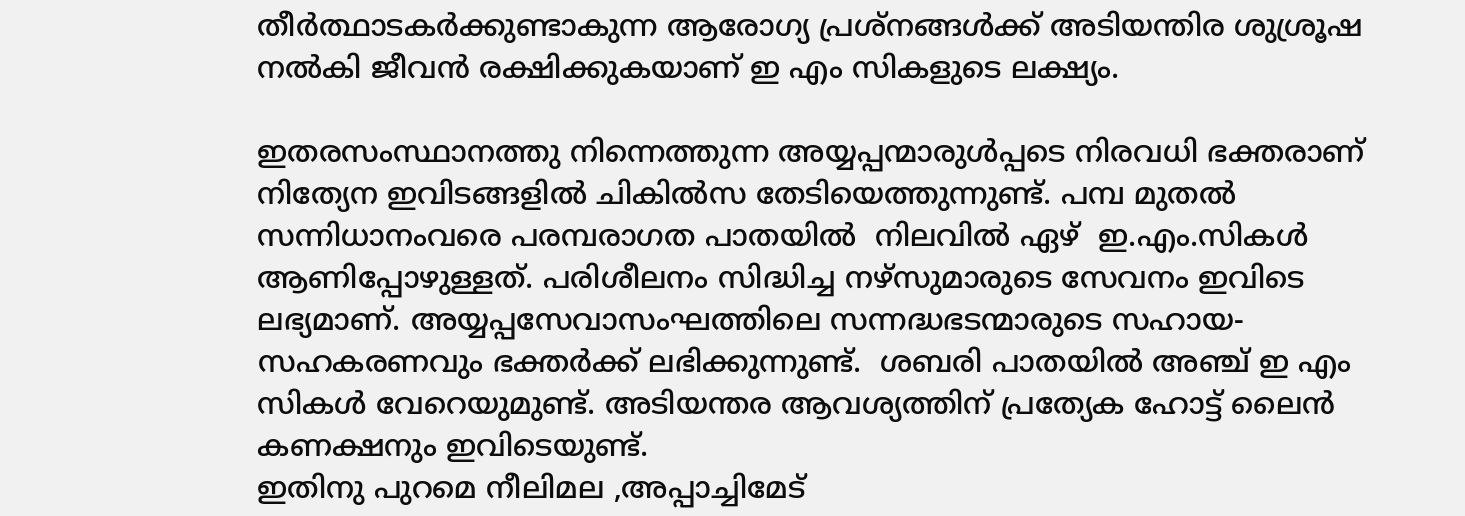തീര്‍ത്ഥാടകര്‍ക്കുണ്ടാകുന്ന ആരോഗ്യ പ്രശ്നങ്ങൾക്ക് അടിയന്തിര ശുശ്രൂഷ നൽകി ജീവൻ രക്ഷിക്കുകയാണ് ഇ എം സികളുടെ ലക്ഷ്യം.

ഇതരസംസ്ഥാനത്തു നിന്നെത്തുന്ന അയ്യപ്പന്മാരുള്‍പ്പടെ നിരവധി ഭക്തരാണ് നിത്യേന ഇവിടങ്ങളില്‍ ചികില്‍സ തേടിയെത്തുന്നുണ്ട്. പമ്പ മുതല്‍ സന്നിധാനംവരെ പരമ്പരാഗത പാതയിൽ  നിലവിൽ ഏഴ്  ഇ.എം.സികൾ ആണിപ്പോഴുള്ളത്. പരിശീലനം സിദ്ധിച്ച നഴ്സുമാരുടെ സേവനം ഇവിടെ ലഭ്യമാണ്. അയ്യപ്പസേവാസംഘത്തിലെ സന്നദ്ധഭടന്മാരുടെ സഹായ-സഹകരണവും ഭക്തര്‍ക്ക് ലഭിക്കുന്നുണ്ട്.  ശബരി പാതയിൽ അഞ്ച് ഇ എം സികൾ വേറെയുമുണ്ട്. അടിയന്തര ആവശ്യത്തിന് പ്രത്യേക ഹോട്ട് ലൈൻ കണക്ഷനും ഇവിടെയുണ്ട്.
ഇതിനു പുറമെ നീലിമല ,അപ്പാച്ചിമേട്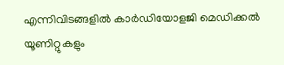എന്നിവിടങ്ങളിൽ കാർഡിയോളജി മെഡിക്കൽ യൂണിറ്റുകളും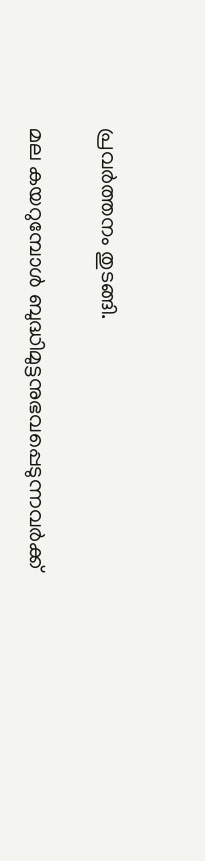പ്രവർത്തനം തുടങ്ങി.

മല കയറുമ്പോൾ ബുദ്ധിമുട്ടനുഭവപ്പെടുന്നവർക്ക്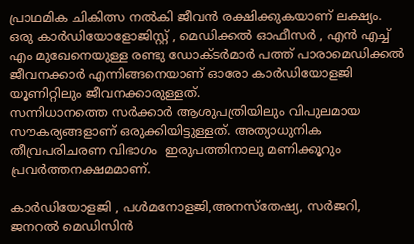പ്രാഥമിക ചികിത്സ നൽകി ജീവൻ രക്ഷിക്കുകയാണ് ലക്ഷ്യം. ഒരു കാർഡിയോളോജിസ്റ്റ് , മെഡിക്കൽ ഓഫീസർ , എൻ എച്ച് എം മുഖേനെയുള്ള രണ്ടു ഡോക്ടർമാർ പത്ത് പാരാമെഡിക്കൽ ജീവനക്കാർ എന്നിങ്ങനെയാണ് ഓരോ കാർഡിയോളജി യൂണിറ്റിലും ജീവനക്കാരുള്ളത്.
സന്നിധാനത്തെ സർക്കാർ ആശുപത്രിയിലും വിപുലമായ സൗകര്യങ്ങളാണ് ഒരുക്കിയിട്ടുള്ളത്. അത്യാധുനിക തീവ്രപരിചരണ വിഭാഗം  ഇരുപത്തിനാലു മണിക്കൂറും പ്രവർത്തനക്ഷമമാണ്.

കാർഡിയോളജി , പൾമനോളജി,അനസ്തേഷ്യ, സർജറി, ജനറൽ മെഡിസിൻ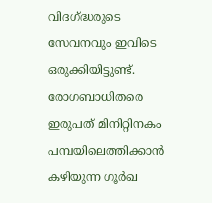വിദഗ്ദ്ധരുടെ സേവനവും ഇവിടെ ഒരുക്കിയിട്ടുണ്ട്. രോഗബാധിതരെ ഇരുപത് മിനിറ്റിനകം പമ്പയിലെത്തിക്കാൻ കഴിയുന്ന ഗൂർഖ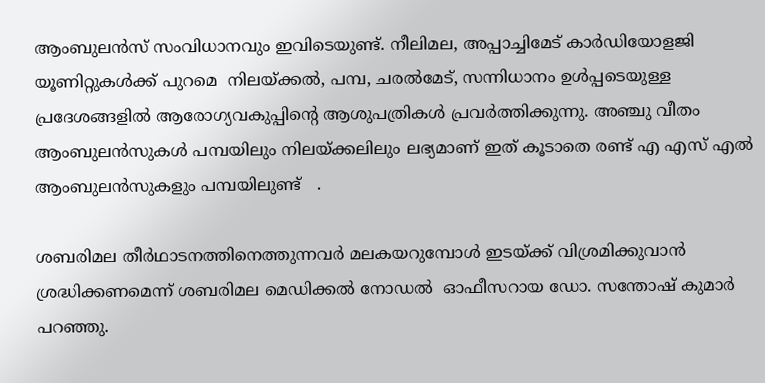ആംബുലൻസ് സംവിധാനവും ഇവിടെയുണ്ട്. നീലിമല, അപ്പാച്ചിമേട് കാർഡിയോളജി യൂണിറ്റുകൾക്ക് പുറമെ  നിലയ്ക്കല്‍, പമ്പ, ചരല്‍മേട്, സന്നിധാനം ഉള്‍പ്പടെയുള്ള പ്രദേശങ്ങളില്‍ ആരോഗ്യവകുപ്പിന്‍റെ ആശുപത്രികള്‍ പ്രവര്‍ത്തിക്കുന്നു. അഞ്ചു വീതം ആംബുലൻസുകൾ പമ്പയിലും നിലയ്ക്കലിലും ലഭ്യമാണ് ഇത് കൂടാതെ രണ്ട് എ എസ് എൽ ആംബുലൻസുകളും പമ്പയിലുണ്ട്   .

ശബരിമല തീര്‍ഥാടനത്തിനെത്തുന്നവര്‍ മലകയറുമ്പോള്‍ ഇടയ്ക്ക് വിശ്രമിക്കുവാന്‍ ശ്രദ്ധിക്കണമെന്ന് ശബരിമല മെഡിക്കൽ നോഡൽ  ഓഫീസറായ ഡോ. സന്തോഷ് കുമാർ  പറഞ്ഞു.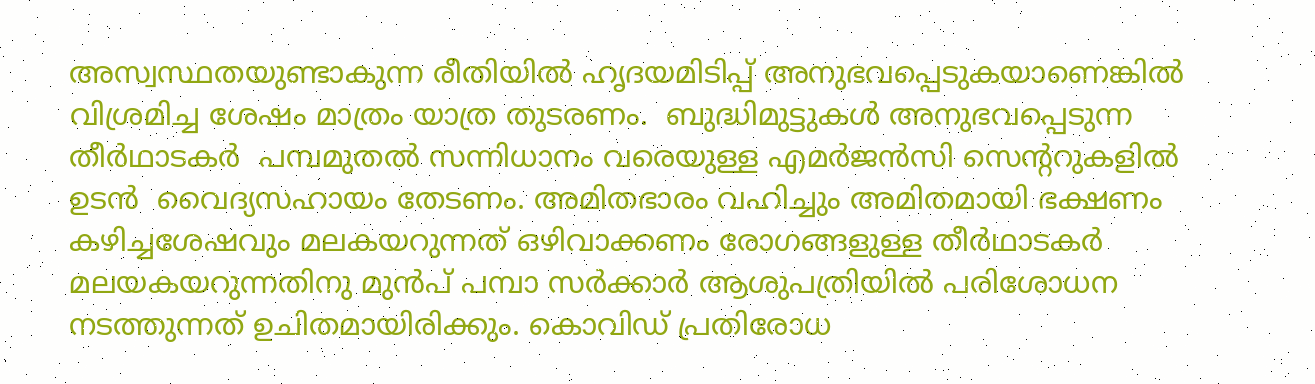അസ്വസ്ഥതയുണ്ടാകുന്ന രീതിയില്‍ ഹൃദയമിടിപ്പ് അനുഭവപ്പെടുകയാണെങ്കില്‍ വിശ്രമിച്ച ശേഷം മാത്രം യാത്ര തുടരണം.  ബുദ്ധിമുട്ടുകള്‍ അനുഭവപ്പെടുന്ന തീര്‍ഥാടകര്‍  പമ്പമുതല്‍ സന്നിധാനം വരെയുള്ള എമര്‍ജന്‍സി സെന്‍ററുകളിൽ ഉടൻ  വൈദ്യസഹായം തേടണം. അമിതഭാരം വഹിച്ചും അമിതമായി ഭക്ഷണം കഴിച്ചശേഷവും മലകയറുന്നത് ഒഴിവാക്കണം രോഗങ്ങളുള്ള തീര്‍ഥാടകര്‍ മലയകയറുന്നതിനു മുന്‍പ് പമ്പാ സര്‍ക്കാര്‍ ആശുപത്രിയില്‍ പരിശോധന നടത്തുന്നത് ഉചിതമായിരിക്കും. കൊവിഡ് പ്രതിരോധ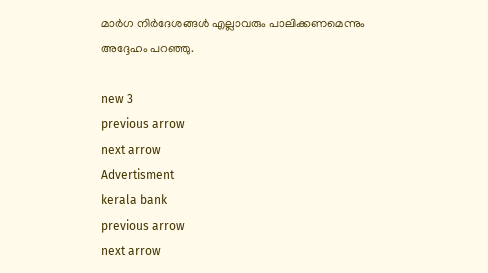മാർഗ നിർദേശങ്ങൾ എല്ലാവരും പാലിക്കണമെന്നും അദ്ദേഹം പറഞ്ഞു.

new 3
previous arrow
next arrow
Advertisment
kerala bank
previous arrow
next arrow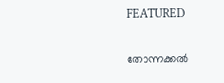FEATURED

തോന്നക്കൽ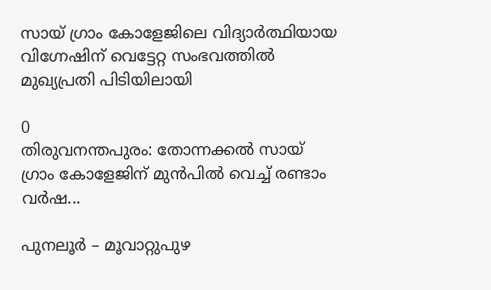സായ് ഗ്രാം കോളേജിലെ വിദ്യാർത്ഥിയായ വിഗ്നേഷിന് വെട്ടേറ്റ സംഭവത്തിൽ മുഖ്യപ്രതി പിടിയിലായി

0
തിരുവനന്തപുരം: തോന്നക്കൽ സായ് ഗ്രാം കോളേജിന് മുൻപിൽ വെച്ച് രണ്ടാം വർഷ...

പുനലൂര്‍ – മൂവാറ്റുപുഴ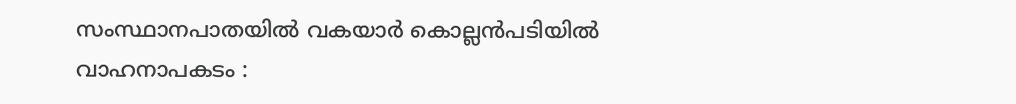സംസ്ഥാനപാതയില്‍ വകയാര്‍ കൊല്ലന്‍പടിയില്‍ വാഹനാപകടം :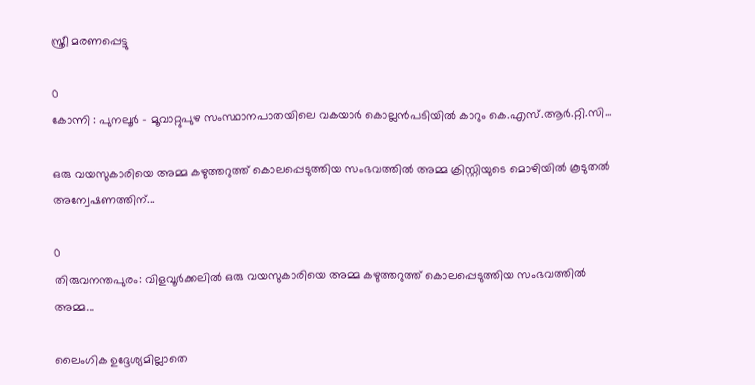സ്ത്രീ മരണപ്പെട്ടു

0
കോന്നി : പുനലൂര്‍ - മൂവാറ്റുപുഴ സംസ്ഥാനപാതയിലെ വകയാര്‍ കൊല്ലന്‍പടിയില്‍ കാറും കെ.എസ്.ആര്‍.റ്റി.സി...

ഒരു വയസുകാരിയെ അമ്മ കഴുത്തറുത്ത് കൊലപ്പെടുത്തിയ സംഭവത്തിൽ അമ്മ ക്രിസ്റ്റിയുടെ മൊഴിയിൽ കൂടുതൽ അന്വേഷണത്തിന്...

0
തിരുവനന്തപുരം: വിളവൂർക്കലിൽ ഒരു വയസുകാരിയെ അമ്മ കഴുത്തറുത്ത് കൊലപ്പെടുത്തിയ സംഭവത്തിൽ അമ്മ...

ലൈംഗിക ഉദ്ദേശ്യമില്ലാതെ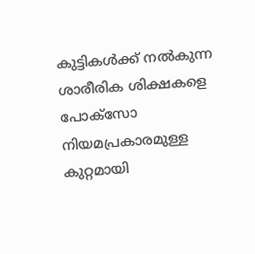കുട്ടികൾക്ക് നൽകുന്ന ശാരീരിക ശിക്ഷകളെ പോക്സോ നിയമപ്രകാരമുള്ള കുറ്റമായി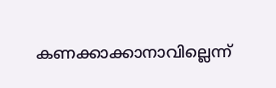കണക്കാക്കാനാവില്ലെന്ന്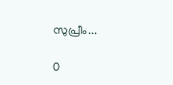സുപ്രീം...

0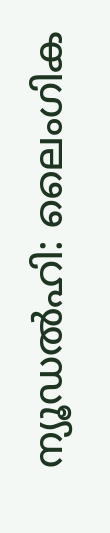ന്യൂഡൽഹി: ലൈംഗിക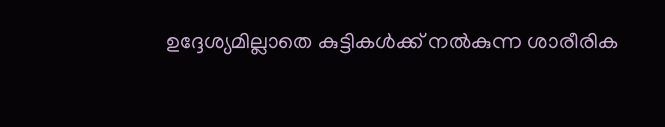ഉദ്ദേശ്യമില്ലാതെ കുട്ടികൾക്ക് നൽകുന്ന ശാരീരിക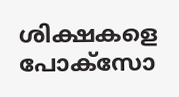ശിക്ഷകളെ പോക്സോ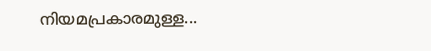നിയമപ്രകാരമുള്ള...